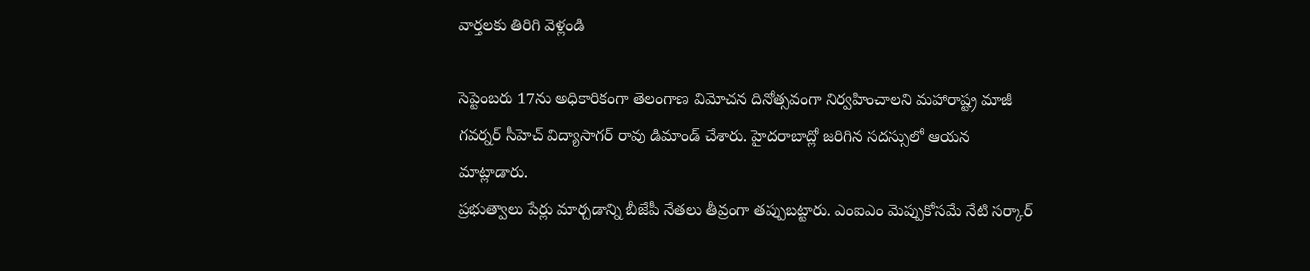వార్తలకు తిరిగి వెళ్లండి

సెప్టెంబరు 17ను అధికారికంగా తెలంగాణ విమోచన దినోత్సవంగా నిర్వహించాలని మహారాష్ట్ర మాజీ గవర్నర్ సీహెచ్ విద్యాసాగర్ రావు డిమాండ్ చేశారు. హైదరాబాద్లో జరిగిన సదస్సులో ఆయన మాట్లాడారు.
ప్రభుత్వాలు పేర్లు మార్చడాన్ని బీజేపీ నేతలు తీవ్రంగా తప్పుబట్టారు. ఎంఐఎం మెప్పుకోసమే నేటి సర్కార్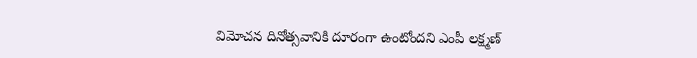విమోచన దినోత్సవానికి దూరంగా ఉంటోందని ఎంపీ లక్ష్మణ్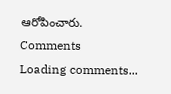ఆరోపించారు.
Comments
Loading comments...